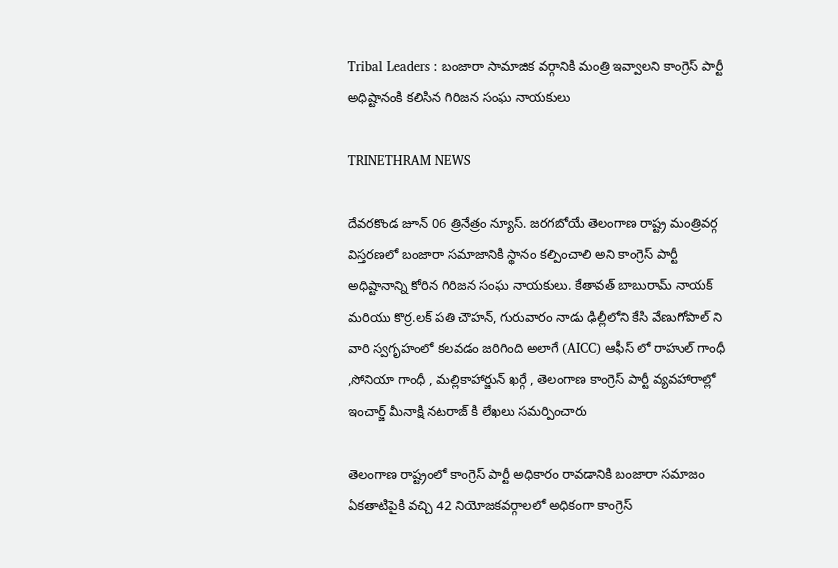Tribal Leaders : బంజారా సామాజిక వర్గానికి మంత్రి ఇవ్వాలని కాంగ్రెస్ పార్టీ అధిష్టానంకి కలిసిన గిరిజన సంఘ నాయకులు

TRINETHRAM NEWS

దేవరకొండ జూన్ 06 త్రినేత్రం న్యూస్. జరగబోయే తెలంగాణ రాష్ట్ర మంత్రివర్గ విస్తరణలో బంజారా సమాజానికి స్థానం కల్పించాలి అని కాంగ్రెస్ పార్టీ అధిష్టానాన్ని కోరిన గిరిజన సంఘ నాయకులు. కేతావత్ బాబురామ్ నాయక్ మరియు కొర్ర.లక్ పతి చౌహన్, గురువారం నాడు ఢిల్లీలోని కేసి వేణుగోపాల్ ని వారి స్వగృహంలో కలవడం జరిగింది అలాగే (AICC) ఆఫీస్ లో రాహుల్ గాంధీ ,సోనియా గాంధీ , మల్లికాహార్జున్ ఖర్గే , తెలంగాణ కాంగ్రెస్ పార్టీ వ్యవహారాల్లో ఇంచార్జ్ మీనాక్షి నటరాజ్ కి లేఖలు సమర్పించారు

తెలంగాణ రాష్ట్రంలో కాంగ్రెస్ పార్టీ అధికారం రావడానికి బంజారా సమాజం ఏకతాటిపైకి వచ్చి 42 నియోజకవర్గాలలో అధికంగా కాంగ్రెస్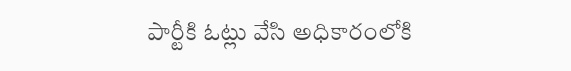పార్టీకి ఓట్లు వేసి అధికారంలోకి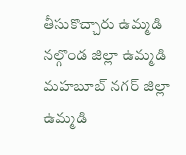తీసుకొచ్చారు ఉమ్మడి నల్గొండ జిల్లా ఉమ్మడి మహబూబ్ నగర్ జిల్లా ఉమ్మడి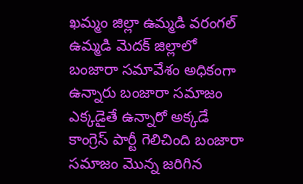ఖమ్మం జిల్లా ఉమ్మడి వరంగల్ ఉమ్మడి మెదక్ జిల్లాలో బంజారా సమావేశం అధికంగా ఉన్నారు బంజారా సమాజం ఎక్కడైతే ఉన్నారో అక్కడే కాంగ్రెస్ పార్టీ గెలిచింది బంజారా సమాజం మొన్న జరిగిన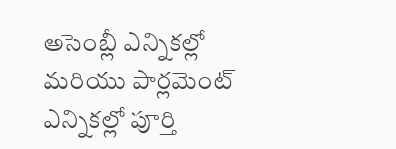అసెంబ్లీ ఎన్నికల్లో మరియు పార్లమెంట్ ఎన్నికల్లో పూర్తి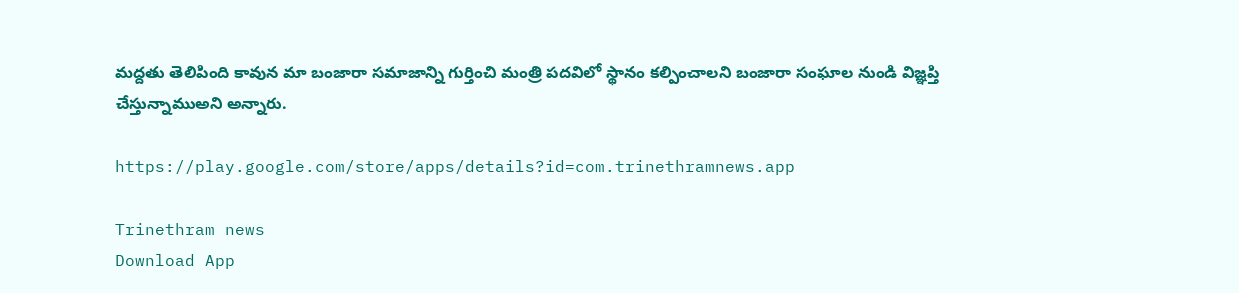మద్దతు తెలిపింది కావున మా బంజారా సమాజాన్ని గుర్తించి మంత్రి పదవిలో స్థానం కల్పించాలని బంజారా సంఘాల నుండి విజ్ఞప్తి చేస్తున్నాముఅని అన్నారు.

https://play.google.com/store/apps/details?id=com.trinethramnews.app

Trinethram news
Download App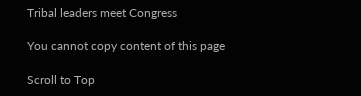Tribal leaders meet Congress

You cannot copy content of this page

Scroll to Top